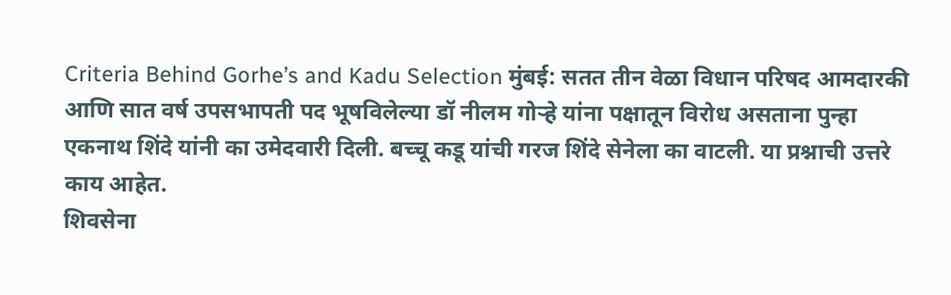Criteria Behind Gorhe’s and Kadu Selection मुंबई: सतत तीन वेळा विधान परिषद आमदारकी आणि सात वर्ष उपसभापती पद भूषविलेल्या डॉ नीलम गोऱ्हे यांना पक्षातून विरोध असताना पुन्हा एकनाथ शिंदे यांनी का उमेदवारी दिली. बच्चू कडू यांची गरज शिंदे सेनेला का वाटली. या प्रश्नाची उत्तरे काय आहेत.
शिवसेना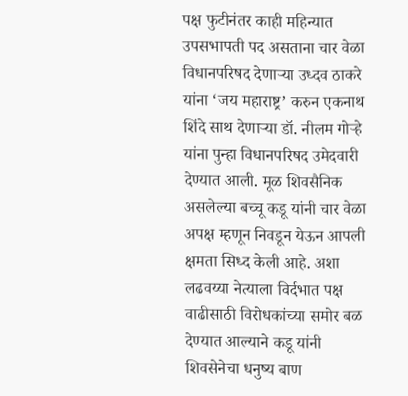पक्ष फुटीनंतर काही महिन्यात उपसभापती पद असताना चार वेळा विधानपरिषद देणाऱ्या उध्दव ठाकरे यांना ‘जय महाराष्ट्र’ करुन एकनाथ शिंदे साथ देणाऱ्या डॉ. नीलम गोऱ्हे यांना पुन्हा विधानपरिषद उमेदवारी देण्यात आली. मूळ शिवसैनिक असलेल्या बच्चू कडू यांनी चार वेळा अपक्ष म्हणून निवडून येऊन आपली क्षमता सिध्द केली आहे. अशा लढवय्या नेत्याला विर्दभात पक्ष वाढीसाठी विरोधकांच्या समोर बळ देण्यात आल्याने कडू यांनी शिवसेनेचा धनुष्य बाण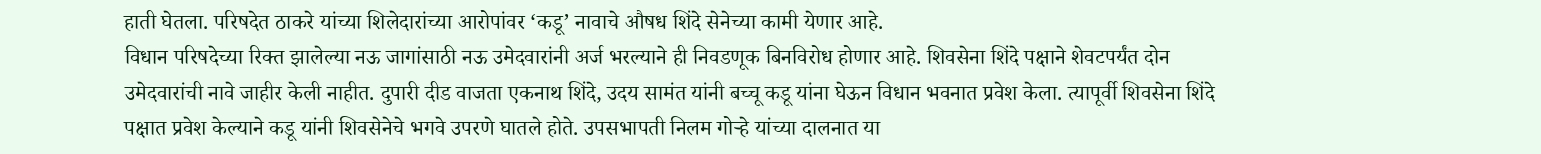हाती घेतला. परिषदेत ठाकरे यांच्या शिलेदारांच्या आरोपांवर ‘कडू’ नावाचे औषध शिंदे सेनेच्या कामी येणार आहे.
विधान परिषदेच्या रिक्त झालेल्या नऊ जागांसाठी नऊ उमेदवारांनी अर्ज भरल्याने ही निवडणूक बिनविरोध होणार आहे. शिवसेना शिंदे पक्षाने शेवटपर्यंत दोन उमेदवारांची नावे जाहीर केली नाहीत. दुपारी दीड वाजता एकनाथ शिंदे, उदय सामंत यांनी बच्चू कडू यांना घेऊन विधान भवनात प्रवेश केला. त्यापूर्वी शिवसेना शिंदे पक्षात प्रवेश केल्याने कडू यांनी शिवसेनेचे भगवे उपरणे घातले होते. उपसभापती निलम गोऱ्हे यांच्या दालनात या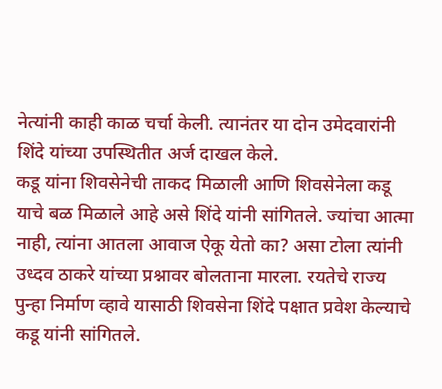नेत्यांनी काही काळ चर्चा केली. त्यानंतर या दोन उमेदवारांनी शिंदे यांच्या उपस्थितीत अर्ज दाखल केले.
कडू यांना शिवसेनेची ताकद मिळाली आणि शिवसेनेला कडू याचे बळ मिळाले आहे असे शिंदे यांनी सांगितले. ज्यांचा आत्मा नाही, त्यांना आतला आवाज ऐकू येतो का? असा टोला त्यांनी उध्दव ठाकरे यांच्या प्रश्नावर बोलताना मारला. रयतेचे राज्य पुन्हा निर्माण व्हावे यासाठी शिवसेना शिंदे पक्षात प्रवेश केल्याचे कडू यांनी सांगितले.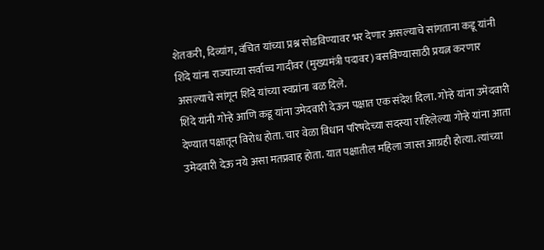शेतकरी, दिव्यांग, वंचित यांच्या प्रश्न सोडविण्यावर भर देणार असल्याचे सांगताना कडू यांनी शिंदे यांना राज्याच्या सर्वाच्च गादीवर (मुख्यमंत्री पदावर) बसविण्यासाठी प्रयत्न करणार असल्याचे सांगून शिंदे यांच्या स्वप्नांना बळ दिले.
शिंदे यांनी गोऱ्हे आणि कडू यांना उमेदवारी देऊन पक्षात एक संदेश दिला. गोऱ्हे यांना उमेदवारी देण्यात पक्षातून विरोध होता. चार वेळा विधान परिषदेच्या सदस्या राहिलेल्या गोऱ्हे यांना आता उमेदवारी देऊ नये असा मतप्रवाह होता. यात पक्षातील महिला जास्त आग्रही होत्या. त्यांच्या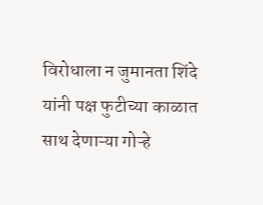विरोधाला न जुमानता शिंदे यांनी पक्ष फुटीच्या काळात साथ देणाऱ्या गोऱ्हे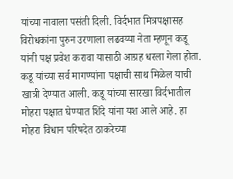यांच्या नावाला पसंती दिली. विर्दभात मित्रपक्षासह विरोधकांना पुरुन उरणाला लढवय्या नेता म्हणून कडू यांनी पक्ष प्रवेश करावा यासाठी आग्रह धरला गेला होता. कडू यांच्या सर्व मागण्यांना पक्षाची साथ मिळेल याची खात्री देण्यात आली. कडू यांच्या सारखा विर्दभातील मोहरा पक्षात घेण्यात शिंदे यांना यश आले आहे. हा मोहरा विधान परिषदेत ठाकरेच्या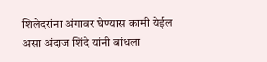शिलेदरांना अंगावर घेण्यास कामी येईल असा अंदाज शिंदे यांनी बांधला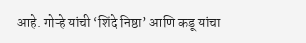आहे. गोऱ्हे यांची ‘शिंदे निष्ठा’ आणि कडू यांचा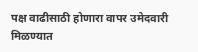पक्ष वाढीसाठी होणारा वापर उमेदवारी मिळण्यात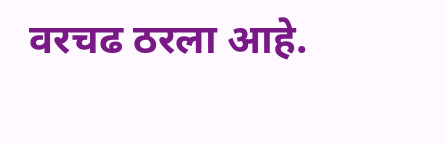वरचढ ठरला आहे.